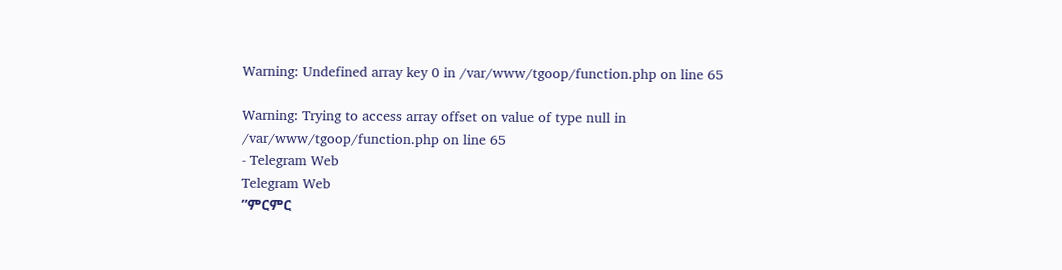Warning: Undefined array key 0 in /var/www/tgoop/function.php on line 65

Warning: Trying to access array offset on value of type null in /var/www/tgoop/function.php on line 65
- Telegram Web
Telegram Web
”ምርምር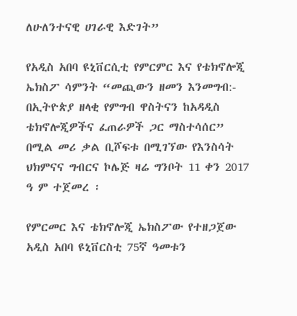ለሁለንተናዊ ሀገራዊ እድገት”

የአዲስ አበባ ዩኒቨርሲቲ የምርምር እና የቴክኖሎጂ ኤክስፖ ሳምንት “መጪውን ዘመን እንመግብ:- በኢትዮጵያ ዘላቂ የምግብ ዋስትናን ከአዳዲስ ቴክኖሎጂዎችና ፈጠራዎች ጋር ማስተሳሰር”
በሚል መሪ ቃል ቢሾፍቱ በሚገኘው የእንስሳት ህክምናና ግብርና ኮሌጅ ዛሬ ግንቦት 11 ቀን 2017 ዓ ም ተጀመረ ፡

የምርመር እና ቴክኖሎጂ ኤክስፖው የተዘጋጀው አዲስ አበባ ዩኒቨርስቲ 75ኛ ዓመቱን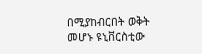በሚያከብርበት ወቅት መሆኑ ዩኒቨርስቲው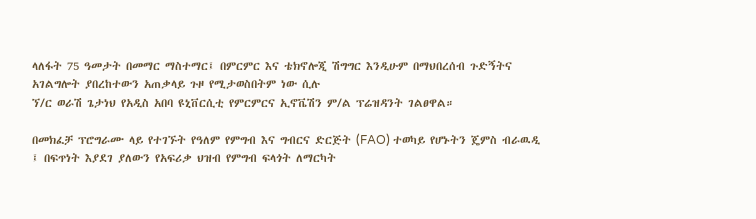ላለፋት 75 ዓመታት በመማር ማስተማር፤ በምርምር እና ቴክኖሎጂ ሽግግር እንዲሁም በማህበረሰብ ጉድኝትና አገልግሎት ያበረከተውን አጠቃላይ ጉዞ የሚታወስበትም ነው ሲሉ
ኘ/ር ወራሽ ጌታነህ የአዲስ አበባ ዩኒቨርሲቲ የምርምርና ኢኖቬሽን ም/ል ፕሬዝዳንት ገልፀዋል።

በመክፈቻ ፕሮግራሙ ላይ የተገኙት የዓለም የምግብ እና ግብርና ድርጅት (FAO) ተወካይ የሆኑትን ጄምስ ብራዉዲ ፤ በፍጥነት እያደገ ያለውን የአፍሪቃ ህዝብ የምግብ ፍላጎት ለማርካት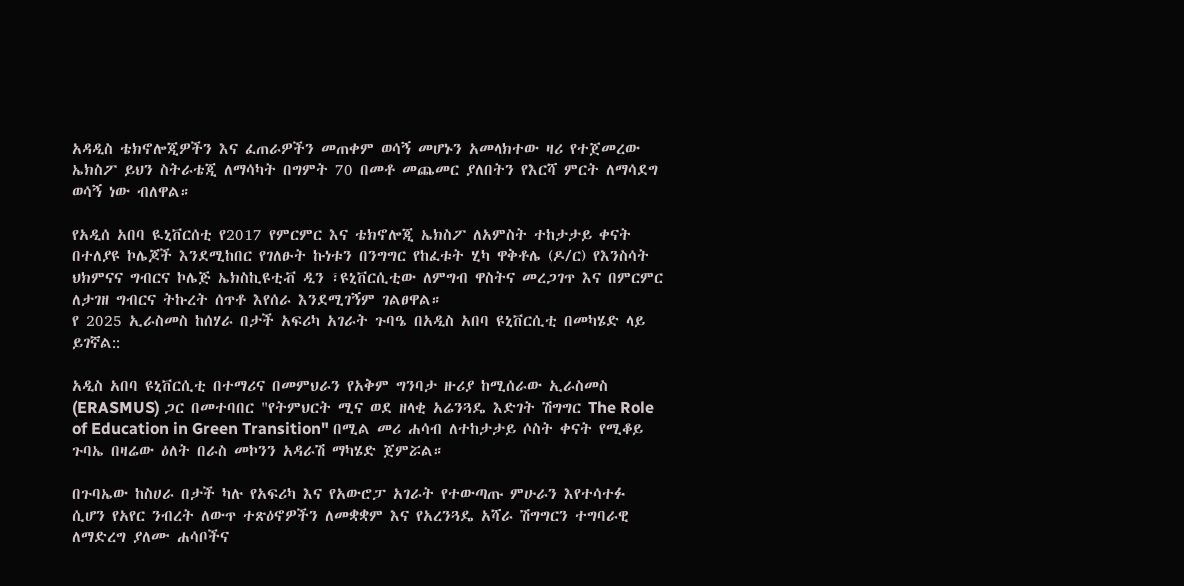አዳዲስ ቴክኖሎጂዎችን እና ፈጠራዎችን መጠቀም ወሳኝ መሆኑን አመላክተው ዛሪ የተጀመረው ኤክስፖ ይህን ስትራቴጂ ለማሳካት በግምት 70 በመቶ መጨመር ያለበትን የእርሻ ምርት ለማሳደግ ወሳኝ ነው ብለዋል።

የአዲሰ አበባ ዪኒቨርሰቲ የ2017 የምርምር እና ቴክኖሎጂ ኤክስፖ ለአምስት ተከታታይ ቀናት በተለያዩ ኮሌጆች እንደሚከበር የገለፁት ኩነቱን በንግግር የከፈቱት ሂካ ዋቅቶሌ (ዶ/ር) የእንስሳት ህክምናና ግብርና ኮሌጅ ኤክስኪዩቲቭ ዲን ፣ዩኒቨርሲቲው ለምግብ ዋስትና መረጋገጥ እና በምርምር ለታገዘ ግብርና ትኩረት ሰጥቶ እየሰራ እንደሚገኝም ገልፀዋል።
የ 2025 ኢራስመስ ከሰሃራ በታች አፍሪካ አገራት ጉባዔ በአዲስ አበባ ዩኒቨርሲቲ በመካሄድ ላይ ይገኛል::

አዲስ አበባ ዩኒቨርሲቲ በተማሪና በመምህራን የአቅም ግንባታ ዙሪያ ከሚሰራው ኢራስመስ (ERASMUS) ጋር በመተባበር "የትምህርት ሚና ወደ ዘላቂ አሬንጓዴ እድገት ሽግግር The Role of Education in Green Transition" በሚል መሪ ሐሳብ ለተከታታይ ሶስት ቀናት የሚቆይ ጉባኤ በዛሬው ዕለት በራስ መኮንን አዳራሽ ማካሄድ ጀምሯል።

በጉባኤው ከስሀራ በታች ካሉ የአፍሪካ እና የአውሮፓ አገራት የተውጣጡ ምሁራን እየተሳተፉ ሲሆን የአየር ንብረት ለውጥ ተጽዕኖዎችን ለመቋቋም እና የአረንጓዴ አሻራ ሽግግርን ተግባራዊ ለማድረግ ያለሙ ሐሳቦችና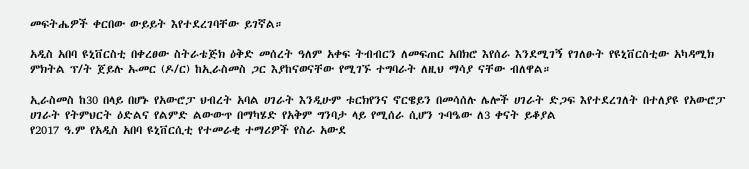መፍትሔዎች ቀርበው ውይይት እየተደረገባቸው ይገኛል።

አዲስ አበባ ዩኒቨርስቲ በቀረፀው ስትራቴጅክ ዕቅድ መሰረት ዓለም አቀፍ ትብብርን ለመፍጠር አበክሮ እየሰራ እንደሚገኝ የገለፁት የዩኒቨርስቲው አካዳሚክ ምክትል ፕ/ት ጀይሉ ኡመር (ዶ/ር) ከኢራስመስ ጋር እያከናወናቸው የሚገኙ ተግባራት ለዚህ ማሳያ ናቸው ብለዋል።

ኢራስመስ ከ30 በላይ በሆኑ የአውሮፓ ህብረት አባል ሀገራት እንዲሁም ቱርክየንና ኖርዌይን በመሳሰሉ ሌሎች ሀገራት ድጋፍ እየተደረገለት በተለያዩ የአውሮፓ ሀገራት የትምህርት ዕድልና የልምድ ልውውጥ በማካሄድ የአቅም ግንባታ ላይ የሚሰራ ሲሆን ጉባዔው ለ3 ቀናት ይቆያል
የ2017 ዓ.ም የአዲስ አበባ ዩኒቨርሲቲ የተመራቂ ተማሪዎች የስራ አውደ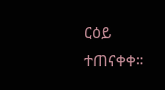ርዕይ ተጠናቀቀ።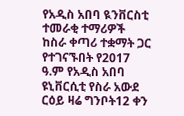የአዲስ አበባ ዪንቨርስቲ ተመራቂ ተማሪዎች ከስራ ቀጣሪ ተቋማት ጋር የተገናኙበት የ2017 ዓ.ም የአዲስ አበባ ዩኒቨርሲቲ የስራ አውደ ርዕይ ዛሬ ግንቦት12 ቀን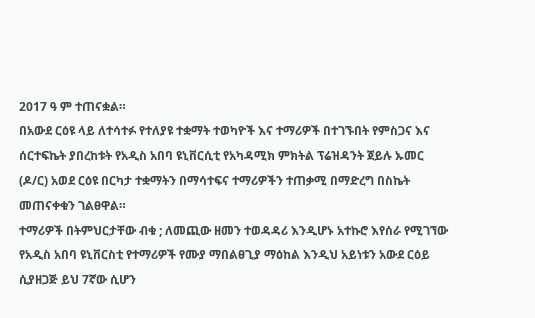2017 ዓ ም ተጠናቋል።
በአውደ ርዕዩ ላይ ለተሳተፉ የተለያዩ ተቋማት ተወካዮች እና ተማሪዎች በተገኙበት የምስጋና እና ሰርተፍኬት ያበረከቱት የአዲስ አበባ ዩኒቨርሲቲ የአካዳሚክ ምክትል ፕሬዝዳንት ጀይሉ ኡመር (ዶ/ር) አወደ ርዕዩ በርካታ ተቋማትን በማሳተፍና ተማሪዎችን ተጠቃሚ በማድረግ በስኬት መጠናቀቁን ገልፀዋል።
ተማሪዎች በትምህርታቸው ብቁ ; ለመጪው ዘመን ተወዳዳሪ እንዲሆኑ አተኩሮ እየሰራ የሚገኘው የአዲስ አበባ ዩኒቨርስቲ የተማሪዎች የሙያ ማበልፀጊያ ማዕከል እንዲህ አይነቱን አውደ ርዕይ ሲያዘጋጅ ይህ 7ኛው ሲሆን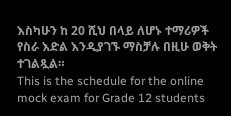እስካሁን ከ 20 ሺህ በላይ ለሆኑ ተማሪዎች የስራ እድል እንዲያገኙ ማስቻሉ በዚሁ ወቅት ተገልጿል።
This is the schedule for the online mock exam for Grade 12 students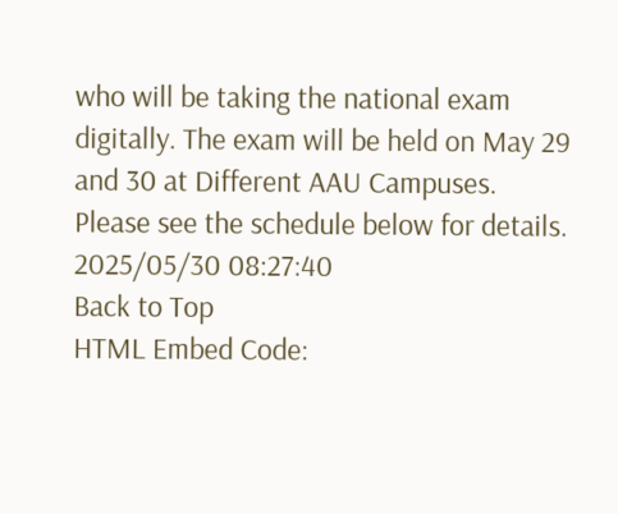who will be taking the national exam digitally. The exam will be held on May 29 and 30 at Different AAU Campuses. Please see the schedule below for details.
2025/05/30 08:27:40
Back to Top
HTML Embed Code: